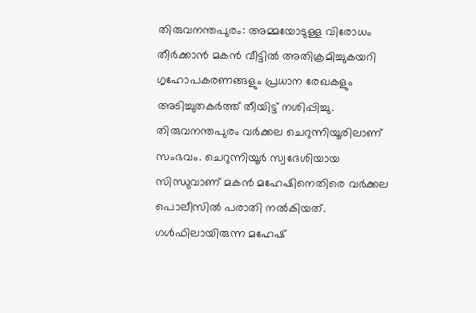തിരുവനന്തപുരം: അമ്മയോടുള്ള വിരോധം തീർക്കാൻ മകൻ വീട്ടിൽ അതിക്രമിച്ചുകയറി ഗൃഹോപകരണങ്ങളും പ്രധാന രേഖകളും അടിച്ചുതകർത്ത് തീയിട്ട് നശിപ്പിച്ചു. തിരുവനന്തപുരം വർക്കല ചെറുന്നിയൂരിലാണ് സംഭവം. ചെറുന്നിയൂർ സ്വദേശിയായ സിന്ധുവാണ് മകൻ മഹേഷിനെതിരെ വർക്കല പൊലീസിൽ പരാതി നൽകിയത്.
ഗൾഫിലായിരുന്ന മഹേഷ്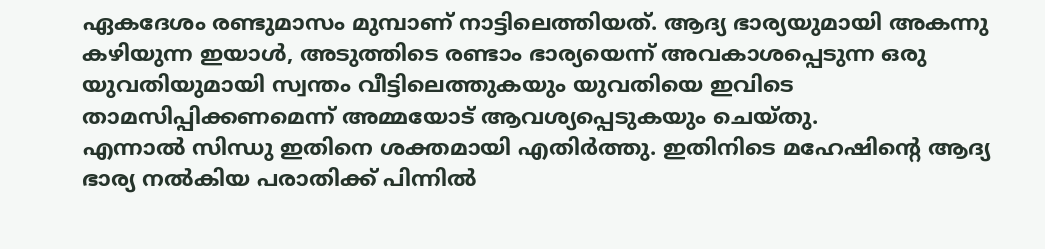ഏകദേശം രണ്ടുമാസം മുമ്പാണ് നാട്ടിലെത്തിയത്. ആദ്യ ഭാര്യയുമായി അകന്നു കഴിയുന്ന ഇയാൾ, അടുത്തിടെ രണ്ടാം ഭാര്യയെന്ന് അവകാശപ്പെടുന്ന ഒരു യുവതിയുമായി സ്വന്തം വീട്ടിലെത്തുകയും യുവതിയെ ഇവിടെ താമസിപ്പിക്കണമെന്ന് അമ്മയോട് ആവശ്യപ്പെടുകയും ചെയ്തു.
എന്നാൽ സിന്ധു ഇതിനെ ശക്തമായി എതിർത്തു. ഇതിനിടെ മഹേഷിന്റെ ആദ്യ ഭാര്യ നൽകിയ പരാതിക്ക് പിന്നിൽ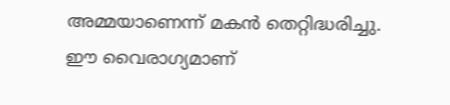അമ്മയാണെന്ന് മകൻ തെറ്റിദ്ധരിച്ചു. ഈ വൈരാഗ്യമാണ്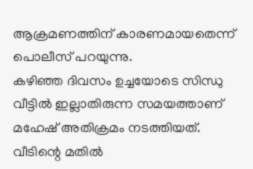ആക്രമണത്തിന് കാരണമായതെന്ന് പൊലീസ് പറയുന്നു.
കഴിഞ്ഞ ദിവസം ഉച്ചയോടെ സിന്ധു വീട്ടിൽ ഇല്ലാതിരുന്ന സമയത്താണ് മഹേഷ് അതിക്രമം നടത്തിയത്. വീടിന്റെ മതിൽ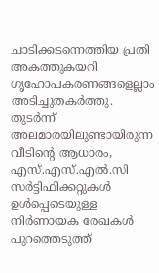ചാടിക്കടന്നെത്തിയ പ്രതി അകത്തുകയറി ഗൃഹോപകരണങ്ങളെല്ലാം അടിച്ചുതകർത്തു. തുടർന്ന് അലമാരയിലുണ്ടായിരുന്ന വീടിന്റെ ആധാരം, എസ്.എസ്.എൽ.സി സർട്ടിഫിക്കറ്റുകൾ ഉൾപ്പെടെയുള്ള നിർണായക രേഖകൾ പുറത്തെടുത്ത്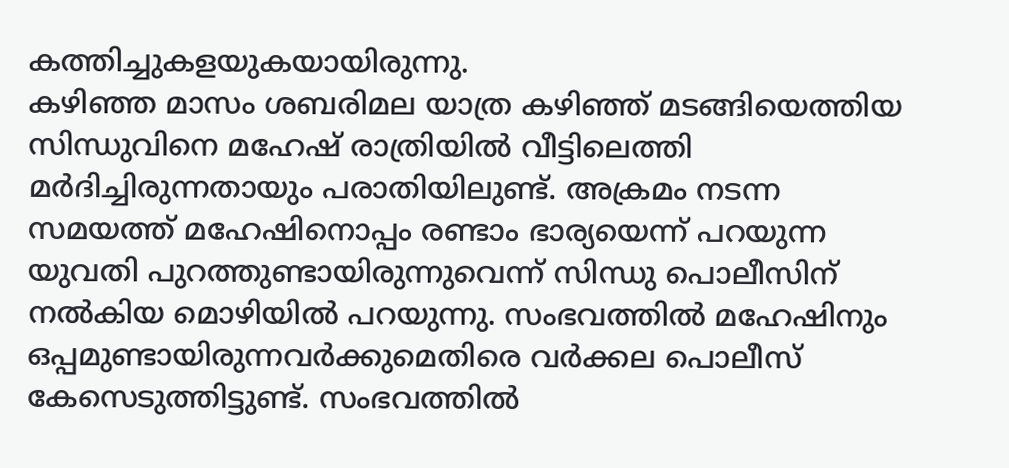കത്തിച്ചുകളയുകയായിരുന്നു.
കഴിഞ്ഞ മാസം ശബരിമല യാത്ര കഴിഞ്ഞ് മടങ്ങിയെത്തിയ സിന്ധുവിനെ മഹേഷ് രാത്രിയിൽ വീട്ടിലെത്തി മർദിച്ചിരുന്നതായും പരാതിയിലുണ്ട്. അക്രമം നടന്ന സമയത്ത് മഹേഷിനൊപ്പം രണ്ടാം ഭാര്യയെന്ന് പറയുന്ന യുവതി പുറത്തുണ്ടായിരുന്നുവെന്ന് സിന്ധു പൊലീസിന് നൽകിയ മൊഴിയിൽ പറയുന്നു. സംഭവത്തിൽ മഹേഷിനും ഒപ്പമുണ്ടായിരുന്നവർക്കുമെതിരെ വർക്കല പൊലീസ് കേസെടുത്തിട്ടുണ്ട്. സംഭവത്തിൽ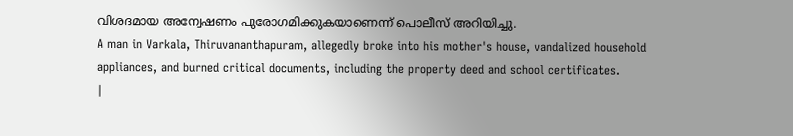വിശദമായ അന്വേഷണം പുരോഗമിക്കുകയാണെന്ന് പൊലീസ് അറിയിച്ചു.
A man in Varkala, Thiruvananthapuram, allegedly broke into his mother's house, vandalized household appliances, and burned critical documents, including the property deed and school certificates.
|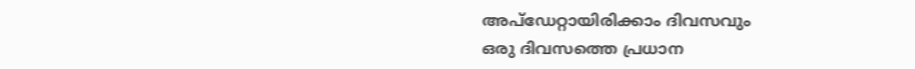അപ്ഡേറ്റായിരിക്കാം ദിവസവും
ഒരു ദിവസത്തെ പ്രധാന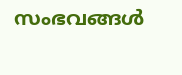സംഭവങ്ങൾ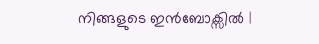നിങ്ങളുടെ ഇൻബോക്സിൽ |